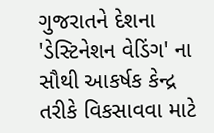ગુજરાતને દેશના 'ડેસ્ટિનેશન વેડિંગ' ના સૌથી આકર્ષક કેન્દ્ર તરીકે વિકસાવવા માટે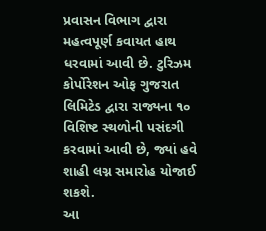પ્રવાસન વિભાગ દ્વારા મહત્વપૂર્ણ કવાયત હાથ ધરવામાં આવી છે. ટુરિઝમ કોર્પોરેશન ઓફ ગુજરાત લિમિટેડ દ્વારા રાજ્યના ૧૦ વિશિષ્ટ સ્થળોની પસંદગી કરવામાં આવી છે, જ્યાં હવે શાહી લગ્ન સમારોહ યોજાઈ શકશે.
આ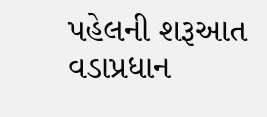પહેલની શરૂઆત વડાપ્રધાન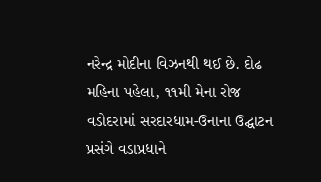નરેન્દ્ર મોદીના વિઝનથી થઈ છે. દોઢ મહિના પહેલા, ૧૧મી મેના રોજ વડોદરામાં સરદારધામ-ઉનાના ઉદ્ઘાટન પ્રસંગે વડાપ્રધાને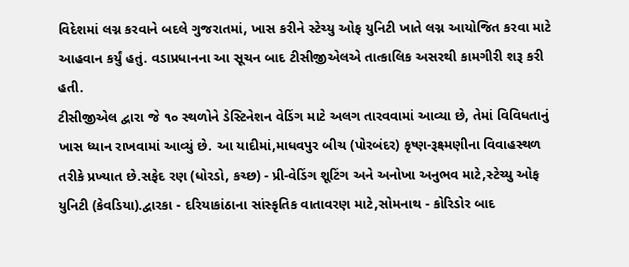વિદેશમાં લગ્ન કરવાને બદલે ગુજરાતમાં, ખાસ કરીને સ્ટેચ્યુ ઓફ યુનિટી ખાતે લગ્ન આયોજિત કરવા માટે આહવાન કર્યું હતું. વડાપ્રધાનના આ સૂચન બાદ ટીસીજીએલએ તાત્કાલિક અસરથી કામગીરી શરૂ કરી હતી.
ટીસીજીએલ દ્વારા જે ૧૦ સ્થળોને ડેસ્ટિનેશન વેડિંગ માટે અલગ તારવવામાં આવ્યા છે, તેમાં વિવિધતાનું ખાસ ધ્યાન રાખવામાં આવ્યું છે. આ યાદીમાં,માધવપુર બીચ (પોરબંદર) કૃષ્ણ-રૂક્ષ્મણીના વિવાહસ્થળ તરીકે પ્રખ્યાત છે.સફેદ રણ (ધોરડો, કચ્છ) - પ્રી-વેડિંગ શૂટિંગ અને અનોખા અનુભવ માટે,સ્ટેચ્યુ ઓફ યુનિટી (કેવડિયા).દ્વારકા - દરિયાકાંઠાના સાંસ્કૃતિક વાતાવરણ માટે,સોમનાથ - કોરિડોર બાદ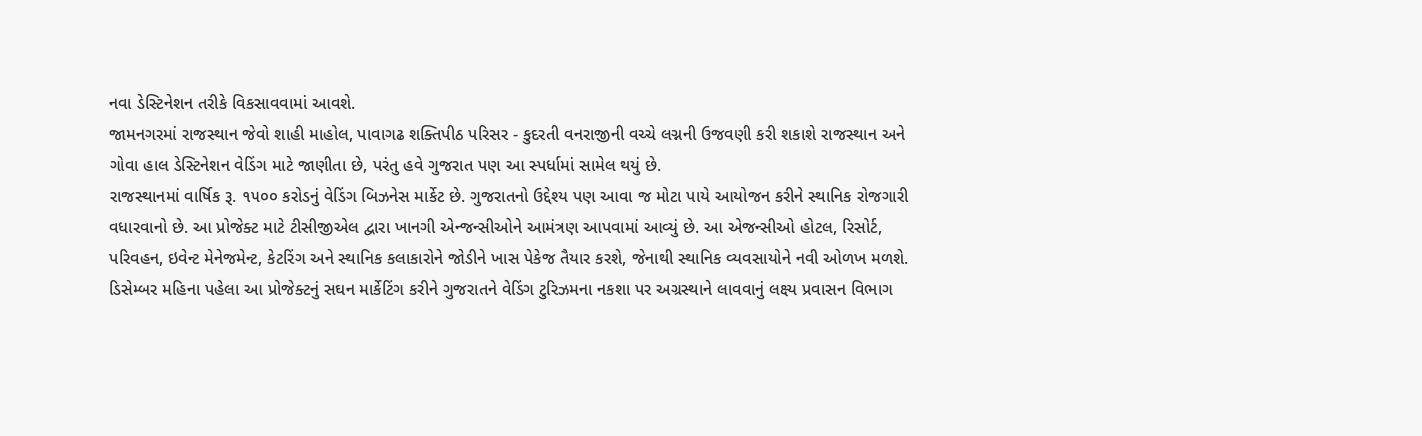નવા ડેસ્ટિનેશન તરીકે વિકસાવવામાં આવશે.
જામનગરમાં રાજસ્થાન જેવો શાહી માહોલ, પાવાગઢ શક્તિપીઠ પરિસર - કુદરતી વનરાજીની વચ્ચે લગ્નની ઉજવણી કરી શકાશે રાજસ્થાન અને ગોવા હાલ ડેસ્ટિનેશન વેડિંગ માટે જાણીતા છે, પરંતુ હવે ગુજરાત પણ આ સ્પર્ધામાં સામેલ થયું છે.
રાજસ્થાનમાં વાર્ષિક રૂ. ૧૫૦૦ કરોડનું વેડિંગ બિઝનેસ માર્કેટ છે. ગુજરાતનો ઉદ્દેશ્ય પણ આવા જ મોટા પાયે આયોજન કરીને સ્થાનિક રોજગારી વધારવાનો છે. આ પ્રોજેક્ટ માટે ટીસીજીએલ દ્વારા ખાનગી એન્જન્સીઓને આમંત્રણ આપવામાં આવ્યું છે. આ એજન્સીઓ હોટલ, રિસોર્ટ, પરિવહન, ઇવેન્ટ મેનેજમેન્ટ, કેટરિંગ અને સ્થાનિક કલાકારોને જોડીને ખાસ પેકેજ તૈયાર કરશે, જેનાથી સ્થાનિક વ્યવસાયોને નવી ઓળખ મળશે.
ડિસેમ્બર મહિના પહેલા આ પ્રોજેક્ટનું સઘન માર્કેટિંગ કરીને ગુજરાતને વેડિંગ ટુરિઝમના નકશા પર અગ્રસ્થાને લાવવાનું લક્ષ્ય પ્રવાસન વિભાગ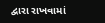દ્વારા રાખવામાં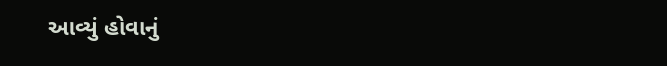આવ્યું હોવાનું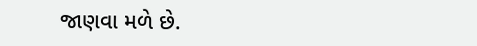જાણવા મળે છે.